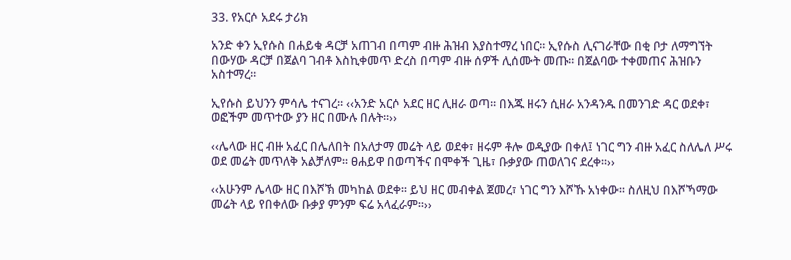33. የአርሶ አደሩ ታሪክ

አንድ ቀን ኢየሱስ በሐይቁ ዳርቻ አጠገብ በጣም ብዙ ሕዝብ እያስተማረ ነበር፡፡ ኢየሱስ ሊናገራቸው በቂ ቦታ ለማግኘት በውሃው ዳርቻ በጀልባ ገብቶ እስኪቀመጥ ድረስ በጣም ብዙ ሰዎች ሊሰሙት መጡ፡፡ በጀልባው ተቀመጠና ሕዝቡን አስተማረ፡፡

ኢየሱስ ይህንን ምሳሌ ተናገረ፡፡ ‹‹አንድ አርሶ አደር ዘር ሊዘራ ወጣ፡፡ በእጁ ዘሩን ሲዘራ አንዳንዱ በመንገድ ዳር ወደቀ፣ ወፎችም መጥተው ያን ዘር በሙሉ በሉት፡፡››

‹‹ሌላው ዘር ብዙ አፈር በሌለበት በአለታማ መሬት ላይ ወደቀ፣ ዘሩም ቶሎ ወዲያው በቀለ፤ ነገር ግን ብዙ አፈር ስለሌለ ሥሩ ወደ መሬት መጥለቅ አልቻለም፡፡ ፀሐይዋ በወጣችና በሞቀች ጊዜ፣ ቡቃያው ጠወለገና ደረቀ፡፡››

‹‹አሁንም ሌላው ዘር በእሾኽ መካከል ወደቀ፡፡ ይህ ዘር መብቀል ጀመረ፣ ነገር ግን እሾኹ አነቀው፡፡ ስለዚህ በእሾኻማው መሬት ላይ የበቀለው ቡቃያ ምንም ፍሬ አላፈራም፡፡››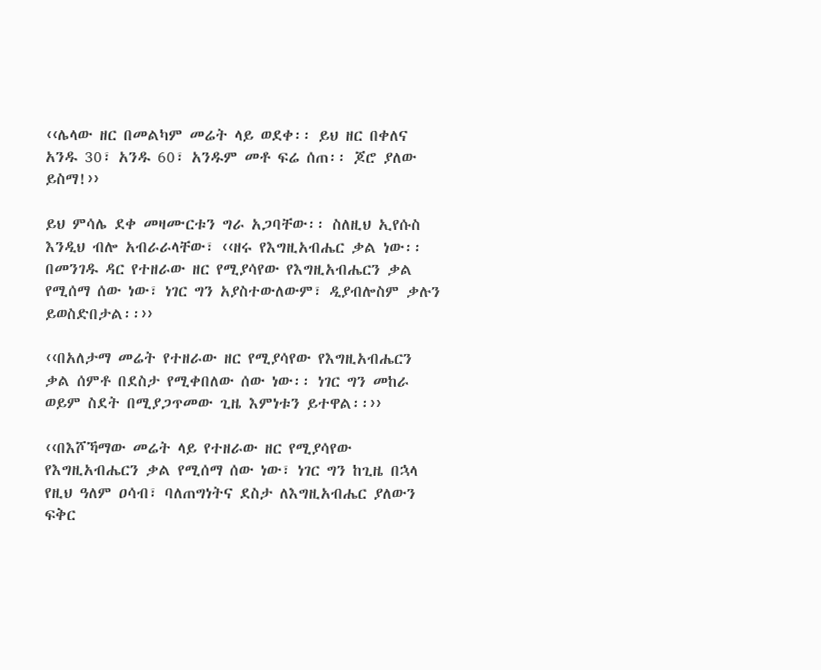‹‹ሌላው ዘር በመልካም መሬት ላይ ወደቀ፡፡ ይህ ዘር በቀለና አንዱ 30፣ አንዱ 60፣ አንዱም መቶ ፍሬ ሰጠ፡፡ ጆሮ ያለው ይስማ!››

ይህ ምሳሌ ደቀ መዛሙርቱን ግራ አጋባቸው፡፡ ስለዚህ ኢየሱስ እንዲህ ብሎ አብራራላቸው፣ ‹‹ዘሩ የእግዚአብሔር ቃል ነው፡፡ በመንገዱ ዳር የተዘራው ዘር የሚያሳየው የእግዚአብሔርን ቃል የሚሰማ ሰው ነው፣ ነገር ግን አያስተውለውም፣ ዲያብሎስም ቃሉን ይወስድበታል፡፡››

‹‹በአለታማ መሬት የተዘራው ዘር የሚያሳየው የእግዚአብሔርን ቃል ሰምቶ በደስታ የሚቀበለው ሰው ነው፡፡ ነገር ግን መከራ ወይም ስደት በሚያጋጥመው ጊዜ እምነቱን ይተዋል፡፡››

‹‹በእሾኻማው መሬት ላይ የተዘራው ዘር የሚያሳየው የእግዚአብሔርን ቃል የሚሰማ ሰው ነው፣ ነገር ግን ከጊዜ በኋላ የዚህ ዓለም ዐሳብ፣ ባለጠግነትና ደስታ ለእግዚአብሔር ያለውን ፍቅር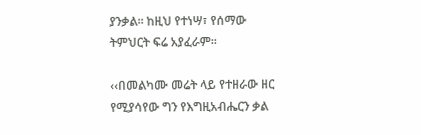ያንቃል፡፡ ከዚህ የተነሣ፣ የሰማው ትምህርት ፍሬ አያፈራም፡፡

‹‹በመልካሙ መሬት ላይ የተዘራው ዘር የሚያሳየው ግን የእግዚአብሔርን ቃል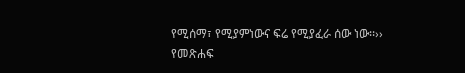የሚሰማ፣ የሚያምነውና ፍሬ የሚያፈራ ሰው ነው፡፡››
የመጽሐፍ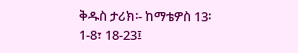ቅዱስ ታሪክ፡- ከማቴዎስ 13፡1-8፣ 18-23፤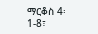ማርቆስ 4፡1-8፣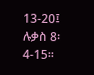13-20፤ ሉቃስ 8፡4-15፡፡